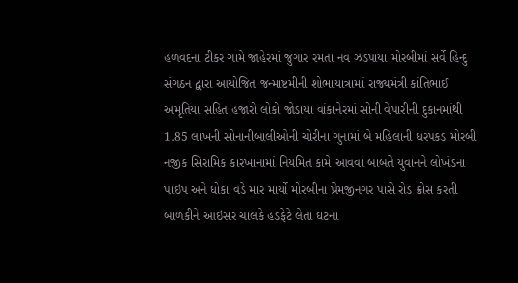હળવદના ટીકર ગામે જાહેરમાં જુગાર રમતા નવ ઝડપાયા મોરબીમાં સર્વે હિન્દુ સંગઠન દ્વારા આયોજિત જન્માષ્ટમીની શોભાયાત્રામાં રાજ્યમંત્રી કાંતિભાઈ અમૃતિયા સહિત હજારો લોકો જોડાયા વાંકાનેરમાં સોની વેપારીની દુકાનમાંથી 1.85 લાખની સોનાનીબાલીઓની ચોરીના ગુનામાં બે મહિલાની ધરપકડ મોરબી નજીક સિરામિક કારખાનામાં નિયમિત કામે આવવા બાબતે યુવાનને લોખંડના પાઇપ અને ધોકા વડે માર માર્યો મોરબીના પ્રેમજીનગર પાસે રોડ ક્રોસ કરતી બાળકીને આઇસર ચાલકે હડફેટે લેતા ઘટના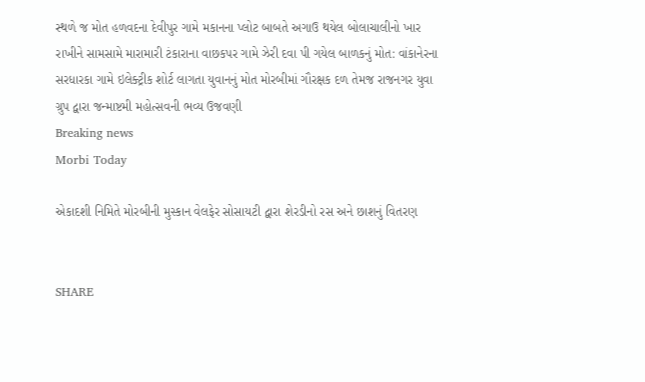સ્થળે જ મોત હળવદના દેવીપુર ગામે મકાનના પ્લોટ બાબતે અગાઉ થયેલ બોલાચાલીનો ખાર રાખીને સામસામે મારામારી ટંકારાના વાછકપર ગામે ઝેરી દવા પી ગયેલ બાળકનું મોત: વાંકાનેરના સરધારકા ગામે ઇલેક્ટ્રીક શોર્ટ લાગતા યુવાનનું મોત મોરબીમાં ગૌરક્ષક દળ તેમજ રાજનગર યુવા ગ્રુપ દ્વારા જન્માષ્ટમી મહોત્સવની ભવ્ય ઉજવણી
Breaking news
Morbi Today

એકાદશી નિમિતે મોરબીની મુસ્કાન વેલફેર સોસાયટી દ્વારા શેરડીનો રસ અને છાશનું વિતરણ


SHARE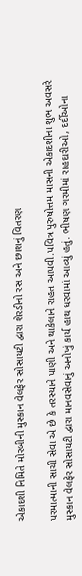એકાદશી નિમિતે મોરબીની મુસ્કાન વેલફેર સોસાયટી દ્વારા શેરડીનો રસ અને છાશનું વિતરણ

પરમાત્માની સાચી સેવા એ છે કે તરસ્યાને પાણી અને થાકેલાને રાહત આપવી.પવિત્ર પુરુષોત્તમ માસની એકાદશીના શુભ અવસરે મુસ્કાન વેલફેર સોસાયટી દ્વારા માનવસેવાનું અનોખું કાર્ય હાથ ધરવામાં આવ્યું હતું. ભીષણ ગરમીમાં રાહદારીઓ, દર્દીઓના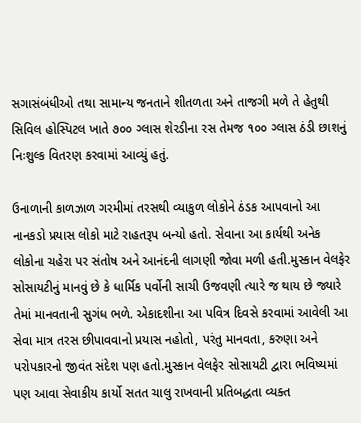સગાસંબંધીઓ તથા સામાન્ય જનતાને શીતળતા અને તાજગી મળે તે હેતુથી સિવિલ હોસ્પિટલ ખાતે ૭૦૦ ગ્લાસ શેરડીના રસ તેમજ ૧૦૦ ગ્લાસ ઠંડી છાશનું નિઃશુલ્ક વિતરણ કરવામાં આવ્યું હતું.

ઉનાળાની કાળઝાળ ગરમીમાં તરસથી વ્યાકુળ લોકોને ઠંડક આપવાનો આ નાનકડો પ્રયાસ લોકો માટે રાહતરૂપ બન્યો હતો. સેવાના આ કાર્યથી અનેક લોકોના ચહેરા પર સંતોષ અને આનંદની લાગણી જોવા મળી હતી.મુસ્કાન વેલફેર સોસાયટીનું માનવું છે કે ધાર્મિક પર્વોની સાચી ઉજવણી ત્યારે જ થાય છે જ્યારે તેમાં માનવતાની સુગંધ ભળે. એકાદશીના આ પવિત્ર દિવસે કરવામાં આવેલી આ સેવા માત્ર તરસ છીપાવવાનો પ્રયાસ નહોતો, પરંતુ માનવતા, કરુણા અને પરોપકારનો જીવંત સંદેશ પણ હતો.મુસ્કાન વેલફેર સોસાયટી દ્વારા ભવિષ્યમાં પણ આવા સેવાકીય કાર્યો સતત ચાલુ રાખવાની પ્રતિબદ્ધતા વ્યક્ત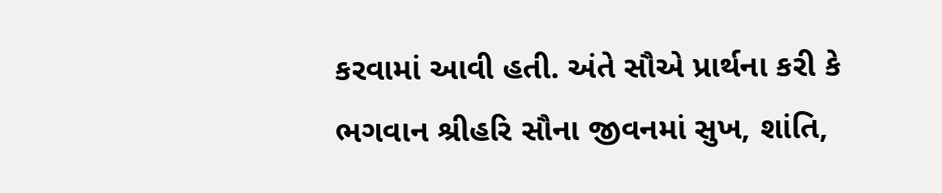કરવામાં આવી હતી. અંતે સૌએ પ્રાર્થના કરી કે ભગવાન શ્રીહરિ સૌના જીવનમાં સુખ, શાંતિ,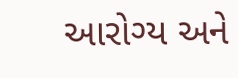આરોગ્ય અને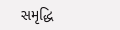સમૃદ્ધિ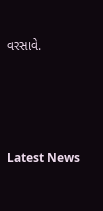વરસાવે.




Latest News